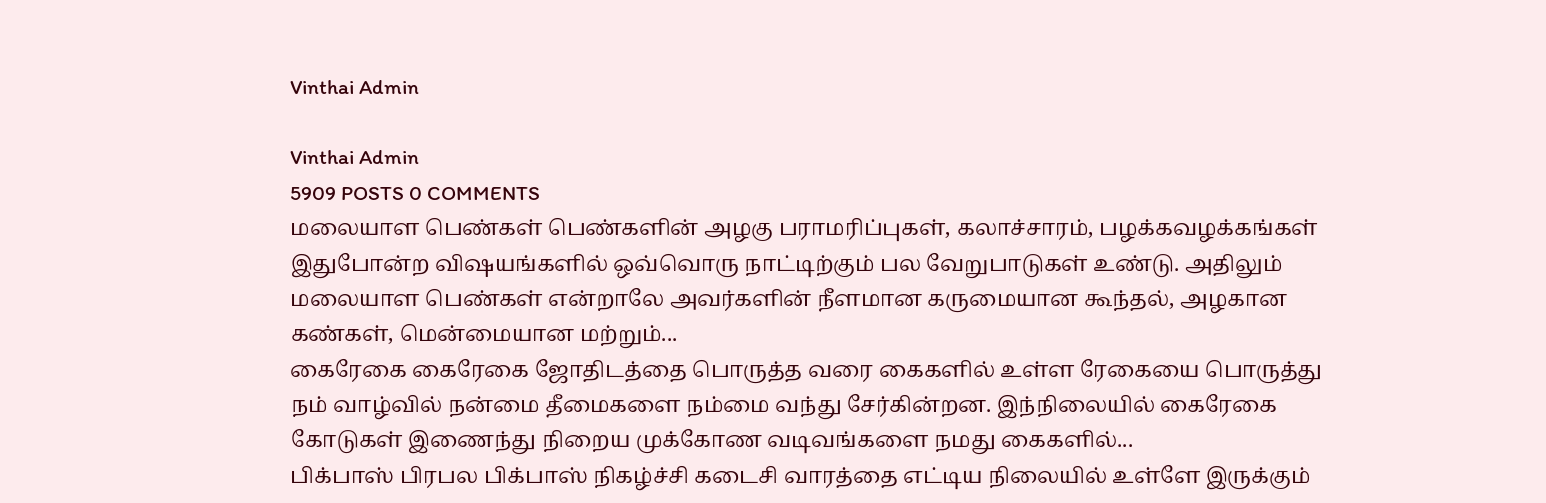Vinthai Admin

Vinthai Admin
5909 POSTS 0 COMMENTS
மலையாள பெண்கள் பெண்களின் அழகு பராமரிப்புகள், கலாச்சாரம், பழக்கவழக்கங்கள் இதுபோன்ற விஷயங்களில் ஒவ்வொரு நாட்டிற்கும் பல வேறுபாடுகள் உண்டு. அதிலும் மலையாள பெண்கள் என்றாலே அவர்களின் நீளமான கருமையான கூந்தல், அழகான கண்கள், மென்மையான மற்றும்...
கைரேகை கைரேகை ஜோதிடத்தை பொருத்த வரை கைகளில் உள்ள ரேகையை பொருத்து நம் வாழ்வில் நன்மை தீமைகளை நம்மை வந்து சேர்கின்றன. இந்நிலையில் கைரேகை கோடுகள் இணைந்து நிறைய முக்கோண வடிவங்களை நமது கைகளில்...
பிக்பாஸ் பிரபல பிக்பாஸ் நிகழ்ச்சி கடைசி வாரத்தை எட்டிய நிலையில் உள்ளே இருக்கும்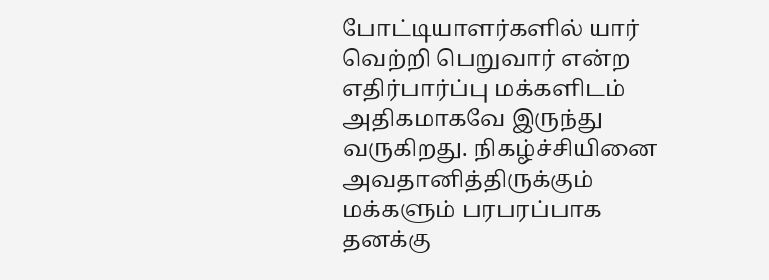போட்டியாளர்களில் யார் வெற்றி பெறுவார் என்ற எதிர்பார்ப்பு மக்களிடம் அதிகமாகவே இருந்து வருகிறது. நிகழ்ச்சியினை அவதானித்திருக்கும் மக்களும் பரபரப்பாக தனக்கு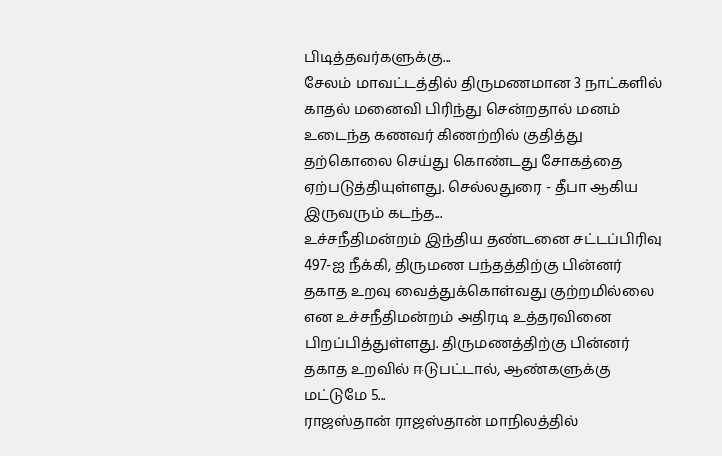பிடித்தவர்களுக்கு...
சேலம் மாவட்டத்தில் திருமணமான 3 நாட்களில் காதல் மனைவி பிரிந்து சென்றதால் மனம் உடைந்த கணவர் கிணற்றில் குதித்து தற்கொலை செய்து கொண்டது சோகத்தை ஏற்படுத்தியுள்ளது. செல்லதுரை - தீபா ஆகிய இருவரும் கடந்த...
உச்சநீதிமன்றம் இந்திய தண்டனை சட்டப்பிரிவு 497-ஐ நீக்கி, திருமண பந்தத்திற்கு பின்னர் தகாத உறவு வைத்துக்கொள்வது குற்றமில்லை என உச்சநீதிமன்றம் அதிரடி உத்தரவினை பிறப்பித்துள்ளது. திருமணத்திற்கு பின்னர் தகாத உறவில் ஈடுபட்டால், ஆண்களுக்கு மட்டுமே 5...
ராஜஸ்தான் ராஜஸ்தான் மாநிலத்தில்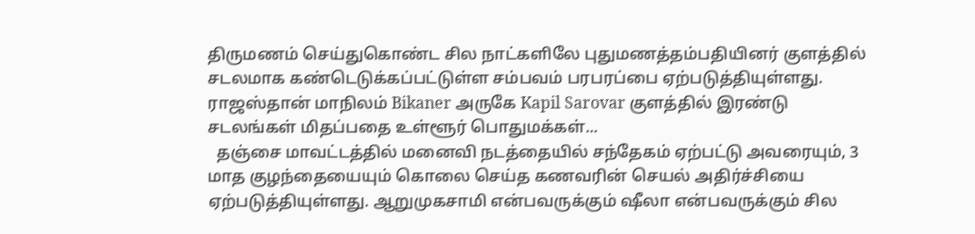திருமணம் செய்துகொண்ட சில நாட்களிலே புதுமணத்தம்பதியினர் குளத்தில் சடலமாக கண்டெடுக்கப்பட்டுள்ள சம்பவம் பரபரப்பை ஏற்படுத்தியுள்ளது. ராஜஸ்தான் மாநிலம் Bikaner அருகே Kapil Sarovar குளத்தில் இரண்டு சடலங்கள் மிதப்பதை உள்ளூர் பொதுமக்கள்...
  தஞ்சை மாவட்டத்தில் மனைவி நடத்தையில் சந்தேகம் ஏற்பட்டு அவரையும், 3 மாத குழந்தையையும் கொலை செய்த கணவரின் செயல் அதிர்ச்சியை ஏற்படுத்தியுள்ளது. ஆறுமுகசாமி என்பவருக்கும் ஷீலா என்பவருக்கும் சில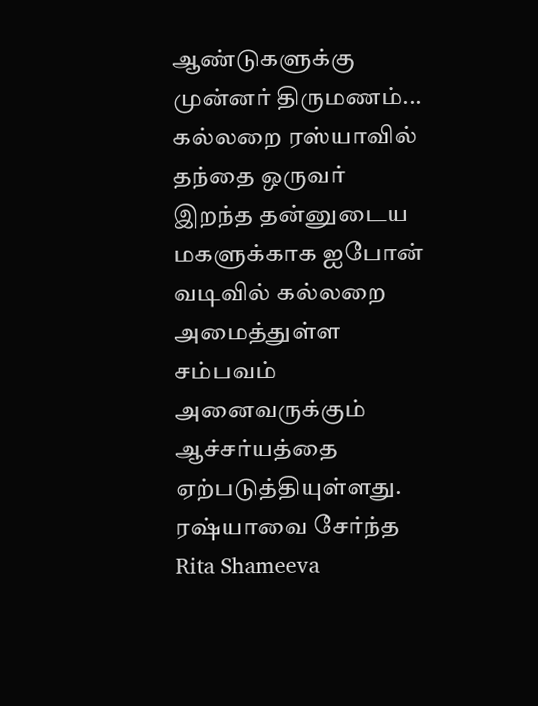ஆண்டுகளுக்கு முன்னர் திருமணம்...
கல்லறை ரஸ்யாவில் தந்தை ஒருவர் இறந்த தன்னுடைய மகளுக்காக ஐபோன் வடிவில் கல்லறை அமைத்துள்ள சம்பவம் அனைவருக்கும் ஆச்சர்யத்தை ஏற்படுத்தியுள்ளது. ரஷ்யாவை சேர்ந்த Rita Shameeva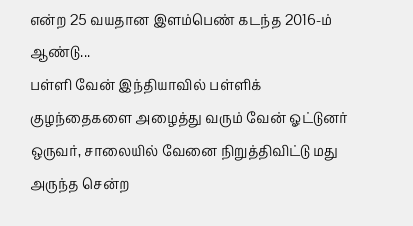என்ற 25 வயதான இளம்பெண் கடந்த 2016-ம் ஆண்டு...
பள்ளி வேன் இந்தியாவில் பள்ளிக் குழந்தைகளை அழைத்து வரும் வேன் ஓட்டுனர் ஒருவர், சாலையில் வேனை நிறுத்திவிட்டு மது அருந்த சென்ற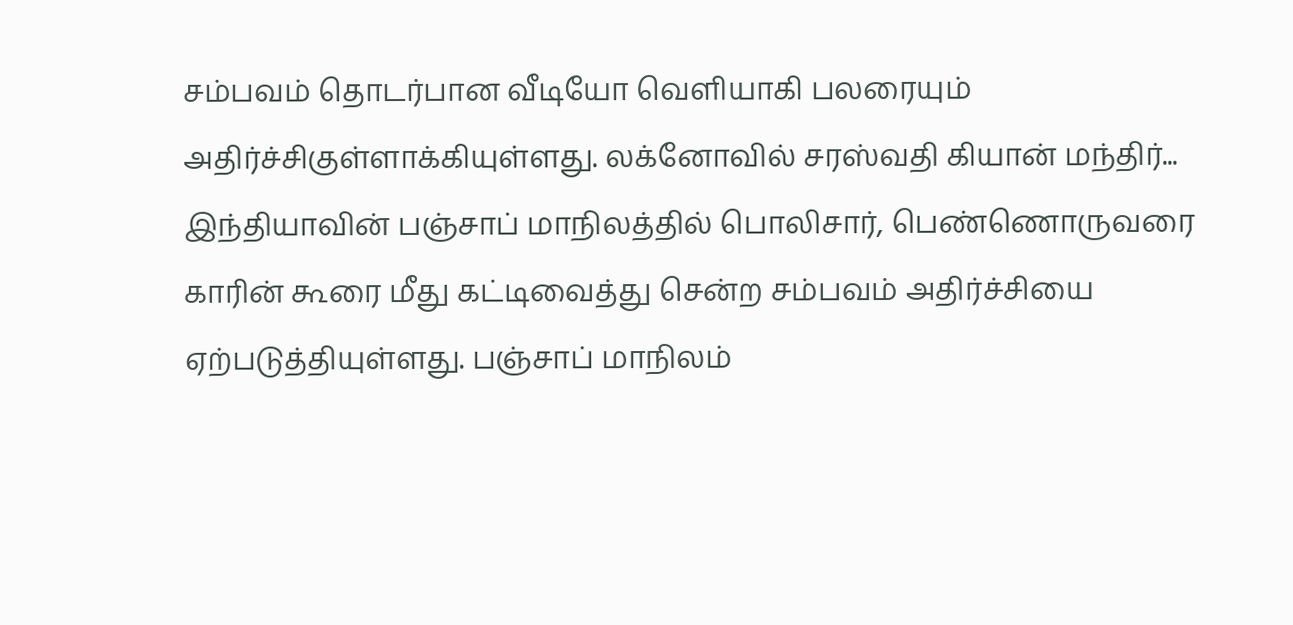சம்பவம் தொடர்பான வீடியோ வெளியாகி பலரையும் அதிர்ச்சிகுள்ளாக்கியுள்ளது. லக்னோவில் சரஸ்வதி கியான் மந்திர்...
இந்தியாவின் பஞ்சாப் மாநிலத்தில் பொலிசார், பெண்ணொருவரை காரின் கூரை மீது கட்டிவைத்து சென்ற சம்பவம் அதிர்ச்சியை ஏற்படுத்தியுள்ளது. பஞ்சாப் மாநிலம்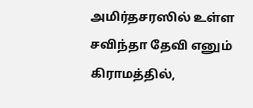அமிர்தசரஸில் உள்ள சவிந்தா தேவி எனும் கிராமத்தில்,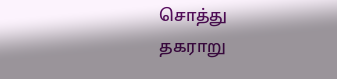சொத்து தகராறு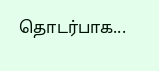தொடர்பாக...